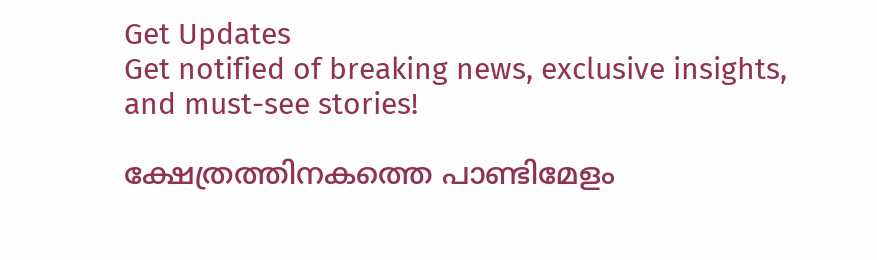Get Updates
Get notified of breaking news, exclusive insights, and must-see stories!

ക്ഷേത്രത്തിനകത്തെ പാണ്ടിമേളം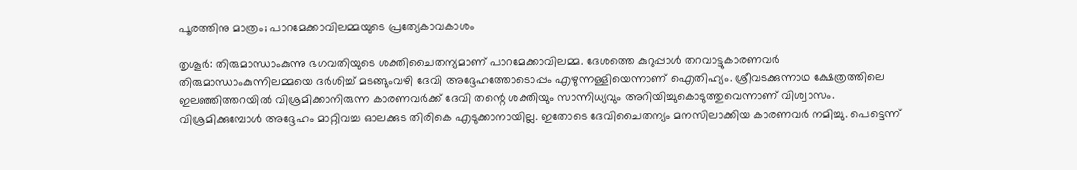പൂരത്തിനു മാത്രം; പാറമേക്കാവിലമ്മയുടെ പ്രത്യേകാവകാശം

തൃശൂര്‍: തിരുമാന്ധാംകുന്നു ഭഗവതിയുടെ ശക്തിചൈതന്യമാണ് പാറമേക്കാവിലമ്മ. ദേശത്തെ കുറുപ്പാള്‍ തറവാട്ടുകാരണവര്‍ തിരുമാന്ധാംകുന്നിലമ്മയെ ദര്‍ശിച്ച് മടങ്ങുംവഴി ദേവി അദ്ദേഹത്തോടൊപ്പം എഴുന്നള്ളിയെന്നാണ് ഐതിഹ്യം. ശ്രീവടക്കുന്നാഥ ക്ഷേത്രത്തിലെ ഇലഞ്ഞിത്തറയില്‍ വിശ്രമിക്കാനിരുന്ന കാരണവര്‍ക്ക് ദേവി തന്റെ ശക്തിയും സാന്നിധ്യവും അറിയിച്ചുകൊടുത്തുവെന്നാണ് വിശ്വാസം. വിശ്രമിക്കുമ്പോള്‍ അദ്ദേഹം മാറ്റിവച്ച ഓലക്കുട തിരികെ എടുക്കാനായില്ല. ഇതോടെ ദേവിചൈതന്യം മനസിലാക്കിയ കാരണവര്‍ നമിച്ചു. പെട്ടെന്ന്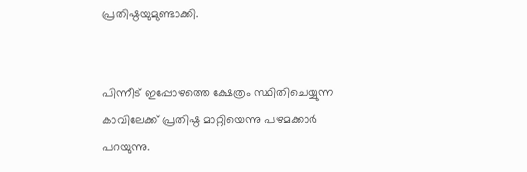പ്രതിഷ്ഠയുമുണ്ടാക്കി.


പിന്നീട് ഇപ്പോഴത്തെ ക്ഷേത്രം സ്ഥിതിചെയ്യുന്ന കാവിലേക്ക് പ്രതിഷ്ഠ മാറ്റിയെന്നു പഴമക്കാര്‍ പറയുന്നു.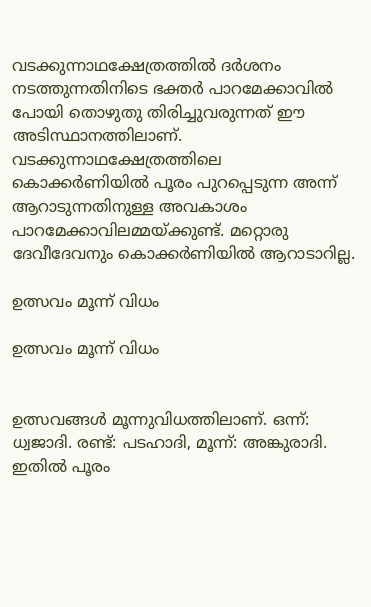വടക്കുന്നാഥക്ഷേത്രത്തില്‍ ദര്‍ശനം നടത്തുന്നതിനിടെ ഭക്തര്‍ പാറമേക്കാവില്‍ പോയി തൊഴുതു തിരിച്ചുവരുന്നത് ഈ അടിസ്ഥാനത്തിലാണ്. വടക്കുന്നാഥക്ഷേത്രത്തിലെ കൊക്കര്‍ണിയില്‍ പൂരം പുറപ്പെടുന്ന അന്ന് ആറാടുന്നതിനുള്ള അവകാശം പാറമേക്കാവിലമ്മയ്ക്കുണ്ട്. മറ്റൊരു ദേവീദേവനും കൊക്കര്‍ണിയില്‍ ആറാടാറില്ല.

ഉത്സവം മൂന്ന് വിധം

ഉത്സവം മൂന്ന് വിധം


ഉത്സവങ്ങള്‍ മൂന്നുവിധത്തിലാണ്. ഒന്ന്: ധ്വജാദി. രണ്ട്: പടഹാദി, മൂന്ന്: അങ്കുരാദി. ഇതില്‍ പൂരം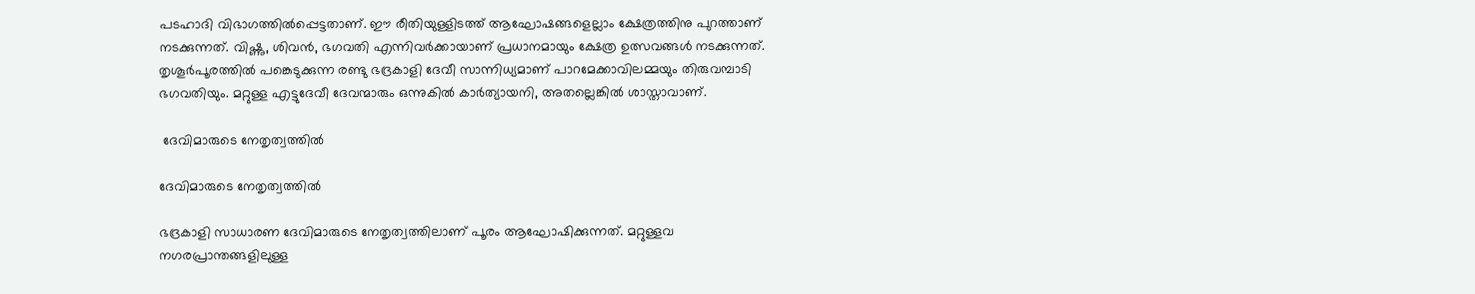പടഹാദി വിഭാഗത്തില്‍പ്പെട്ടതാണ്. ഈ രീതിയുള്ളിടത്ത് ആഘോഷങ്ങളെല്ലാം ക്ഷേത്രത്തിനു പുറത്താണ് നടക്കുന്നത്. വിഷ്ണു, ശിവന്‍, ഭഗവതി എന്നിവര്‍ക്കായാണ് പ്രധാനമായും ക്ഷേത്ര ഉത്സവങ്ങള്‍ നടക്കുന്നത്. തൃശൂര്‍പൂരത്തില്‍ പങ്കെടുക്കുന്ന രണ്ടു ഭദ്രകാളി ദേവീ സാന്നിധ്യമാണ് പാറമേക്കാവിലമ്മയും തിരുവമ്പാടി ഭഗവതിയും. മറ്റുള്ള എട്ടുദേവീ ദേവന്മാരും ഒന്നുകില്‍ കാര്‍ത്യായനി, അതല്ലെങ്കില്‍ ശാസ്താവാണ്.

 ദേവിമാരുടെ നേതൃത്വത്തില്‍

ദേവിമാരുടെ നേതൃത്വത്തില്‍

ഭദ്രകാളി സാധാരണ ദേവിമാരുടെ നേതൃത്വത്തിലാണ് പൂരം ആഘോഷിക്കുന്നത്. മറ്റുള്ളവ നഗരപ്രാന്തങ്ങളിലുള്ള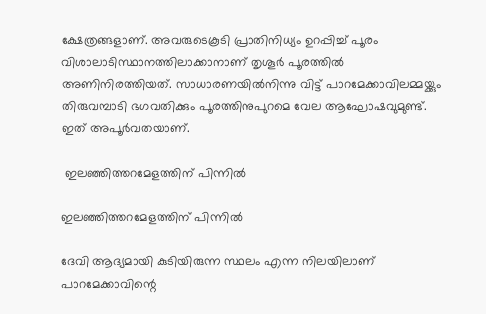ക്ഷേത്രങ്ങളാണ്. അവരുടെകൂടി പ്രാതിനിധ്യം ഉറപ്പിച്ച് പൂരം വിശാലാടിസ്ഥാനത്തിലാക്കാനാണ് തൃശൂര്‍ പൂരത്തില്‍ അണിനിരത്തിയത്. സാധാരണയില്‍നിന്നു വിട്ട് പാറമേക്കാവിലമ്മയ്ക്കും തിരുവമ്പാടി ഭഗവതിക്കും പൂരത്തിനുപുറമെ വേല ആഘോഷവുമുണ്ട്. ഇത് അപൂര്‍വതയാണ്.

 ഇലഞ്ഞിത്തറമേളത്തിന് പിന്നില്‍

ഇലഞ്ഞിത്തറമേളത്തിന് പിന്നില്‍

ദേവി ആദ്യമായി കുടിയിരുന്ന സ്ഥലം എന്ന നിലയിലാണ് പാറമേക്കാവിന്റെ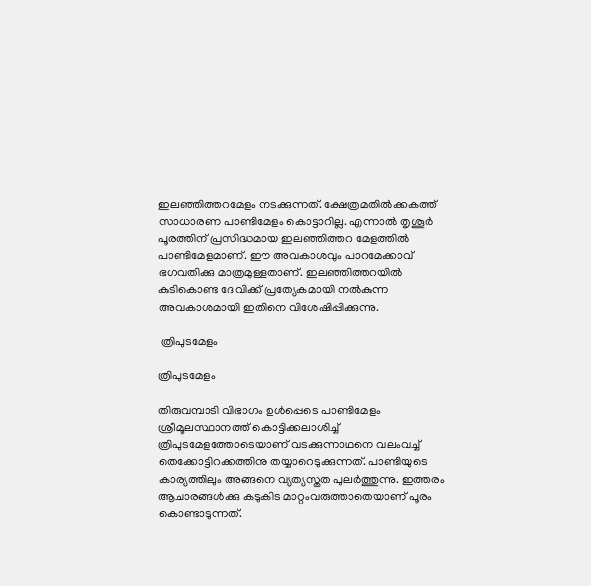ഇലഞ്ഞിത്തറമേളം നടക്കുന്നത്. ക്ഷേത്രമതില്‍ക്കകത്ത് സാധാരണ പാണ്ടിമേളം കൊട്ടാറില്ല. എന്നാല്‍ തൃശൂര്‍ പൂരത്തിന് പ്രസിദ്ധമായ ഇലഞ്ഞിത്തറ മേളത്തില്‍ പാണ്ടിമേളമാണ്. ഈ അവകാശവും പാറമേക്കാവ് ഭഗവതിക്കു മാത്രമുള്ളതാണ്. ഇലഞ്ഞിത്തറയില്‍ കുടികൊണ്ട ദേവിക്ക് പ്രത്യേകമായി നല്‍കുന്ന അവകാശമായി ഇതിനെ വിശേഷിപ്പിക്കുന്നു.

 ത്രിപുടമേളം

ത്രിപുടമേളം

തിരുവമ്പാടി വിഭാഗം ഉള്‍പ്പെടെ പാണ്ടിമേളം ശ്രീമൂലസ്ഥാനത്ത് കൊട്ടിക്കലാശിച്ച് ത്രിപുടമേളത്തോടെയാണ് വടക്കുന്നാഥനെ വലംവച്ച് തെക്കോട്ടിറക്കത്തിനു തയ്യാറെടുക്കുന്നത്. പാണ്ടിയുടെ കാര്യത്തിലും അങ്ങനെ വ്യത്യസ്തത പുലര്‍ത്തുന്നു. ഇത്തരം ആചാരങ്ങള്‍ക്കു കടുകിട മാറ്റംവരുത്താതെയാണ് പൂരം കൊണ്ടാടുന്നത്.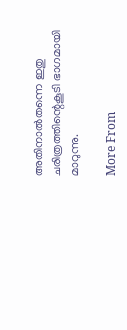അതിനാല്‍തന്നെ ഇതു ചരിത്രത്തിന്റെകൂടി ഭാഗമായി മാറുന്നു.

More From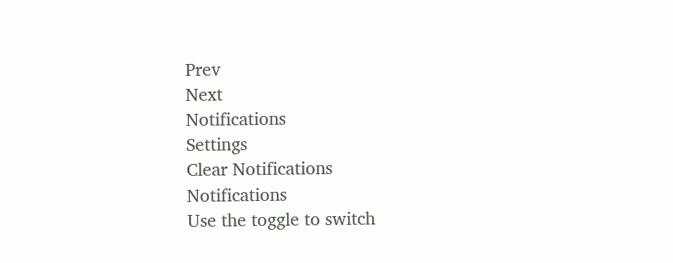Prev
Next
Notifications
Settings
Clear Notifications
Notifications
Use the toggle to switch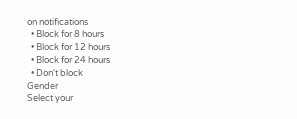on notifications
  • Block for 8 hours
  • Block for 12 hours
  • Block for 24 hours
  • Don't block
Gender
Select your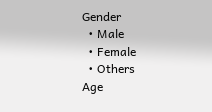Gender
  • Male
  • Female
  • Others
Age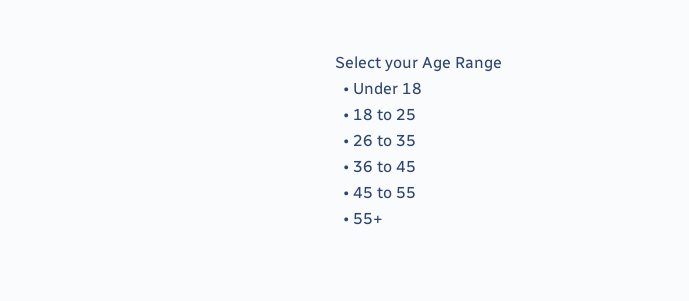Select your Age Range
  • Under 18
  • 18 to 25
  • 26 to 35
  • 36 to 45
  • 45 to 55
  • 55+